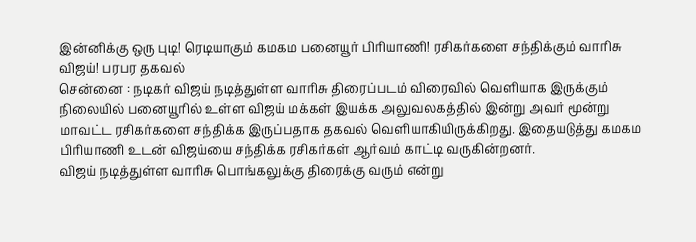இன்னிக்கு ஒரு புடி! ரெடியாகும் கமகம பனையூர் பிரியாணி! ரசிகர்களை சந்திக்கும் வாரிசு விஜய்! பரபர தகவல்
சென்னை : நடிகர் விஜய் நடித்துள்ள வாரிசு திரைப்படம் விரைவில் வெளியாக இருக்கும் நிலையில் பனையூரில் உள்ள விஜய் மக்கள் இயக்க அலுவலகத்தில் இன்று அவர் மூன்று மாவட்ட ரசிகர்களை சந்திக்க இருப்பதாக தகவல் வெளியாகியிருக்கிறது. இதையடுத்து கமகம பிரியாணி உடன் விஜய்யை சந்திக்க ரசிகர்கள் ஆர்வம் காட்டி வருகின்றனர்.
விஜய் நடித்துள்ள வாரிசு பொங்கலுக்கு திரைக்கு வரும் என்று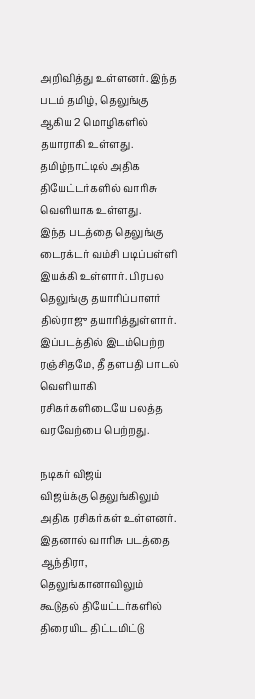அறிவித்து உள்ளனர். இந்த படம் தமிழ், தெலுங்கு ஆகிய 2 மொழிகளில் தயாராகி உள்ளது. தமிழ்நாட்டில் அதிக தியேட்டர்களில் வாரிசு வெளியாக உள்ளது.
இந்த படத்தை தெலுங்கு டைரக்டர் வம்சி படிப்பள்ளி இயக்கி உள்ளார். பிரபல தெலுங்கு தயாரிப்பாளர் தில்ராஜு தயாரித்துள்ளார். இப்படத்தில் இடம்பெற்ற ரஞ்சிதமே, தீ தளபதி பாடல் வெளியாகி ரசிகர்களிடையே பலத்த வரவேற்பை பெற்றது.

நடிகர் விஜய்
விஜய்க்கு தெலுங்கிலும் அதிக ரசிகர்கள் உள்ளனர். இதனால் வாரிசு படத்தை ஆந்திரா, தெலுங்கானாவிலும் கூடுதல் தியேட்டர்களில் திரையிட திட்டமிட்டு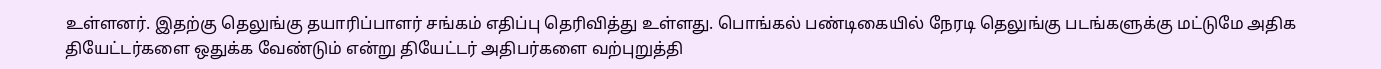உள்ளனர். இதற்கு தெலுங்கு தயாரிப்பாளர் சங்கம் எதிப்பு தெரிவித்து உள்ளது. பொங்கல் பண்டிகையில் நேரடி தெலுங்கு படங்களுக்கு மட்டுமே அதிக தியேட்டர்களை ஒதுக்க வேண்டும் என்று தியேட்டர் அதிபர்களை வற்புறுத்தி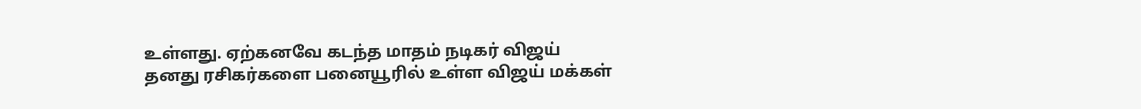உள்ளது. ஏற்கனவே கடந்த மாதம் நடிகர் விஜய் தனது ரசிகர்களை பனையூரில் உள்ள விஜய் மக்கள்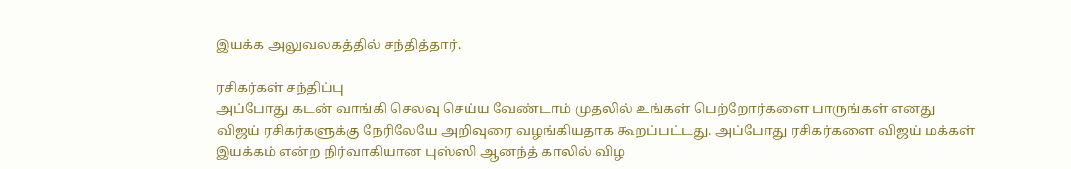இயக்க அலுவலகத்தில் சந்தித்தார்.

ரசிகர்கள் சந்திப்பு
அப்போது கடன் வாங்கி செலவு செய்ய வேண்டாம் முதலில் உங்கள் பெற்றோர்களை பாருங்கள் எனது விஜய் ரசிகர்களுக்கு நேரிலேயே அறிவுரை வழங்கியதாக கூறப்பட்டது. அப்போது ரசிகர்களை விஜய் மக்கள் இயக்கம் என்ற நிர்வாகியான புஸ்ஸி ஆனந்த் காலில் விழ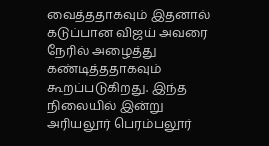வைத்ததாகவும் இதனால் கடுப்பான விஜய் அவரை நேரில் அழைத்து கண்டித்ததாகவும் கூறப்படுகிறது. இந்த நிலையில் இன்று அரியலூர் பெரம்பலூர்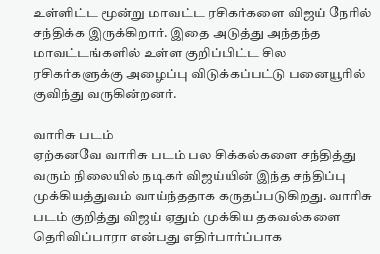உள்ளிட்ட மூன்று மாவட்ட ரசிகர்களை விஜய் நேரில் சந்திக்க இருக்கிறார். இதை அடுத்து அந்தந்த மாவட்டங்களில் உள்ள குறிப்பிட்ட சில ரசிகர்களுக்கு அழைப்பு விடுக்கப்பட்டு பனையூரில் குவிந்து வருகின்றனர்.

வாரிசு படம்
ஏற்கனவே வாரிசு படம் பல சிக்கல்களை சந்தித்து வரும் நிலையில் நடிகர் விஜய்யின் இந்த சந்திப்பு முக்கியத்துவம் வாய்ந்ததாக கருதப்படுகிறது. வாரிசு படம் குறித்து விஜய் ஏதும் முக்கிய தகவல்களை தெரிவிப்பாரா என்பது எதிர்பார்ப்பாக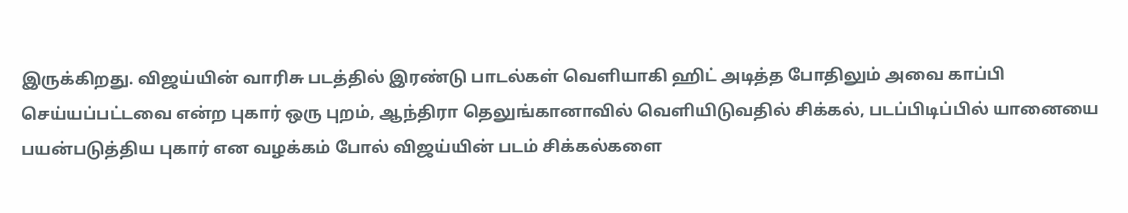இருக்கிறது. விஜய்யின் வாரிசு படத்தில் இரண்டு பாடல்கள் வெளியாகி ஹிட் அடித்த போதிலும் அவை காப்பி செய்யப்பட்டவை என்ற புகார் ஒரு புறம், ஆந்திரா தெலுங்கானாவில் வெளியிடுவதில் சிக்கல், படப்பிடிப்பில் யானையை பயன்படுத்திய புகார் என வழக்கம் போல் விஜய்யின் படம் சிக்கல்களை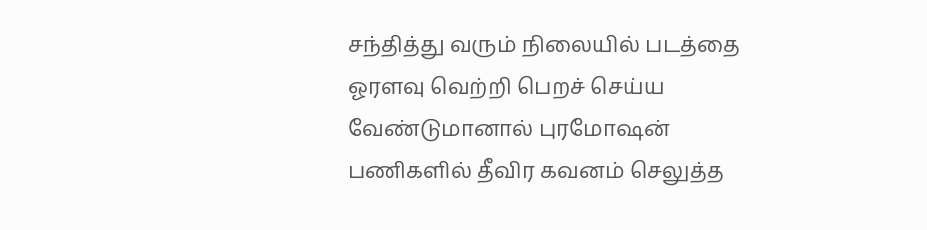சந்தித்து வரும் நிலையில் படத்தை ஓரளவு வெற்றி பெறச் செய்ய வேண்டுமானால் புரமோஷன் பணிகளில் தீவிர கவனம் செலுத்த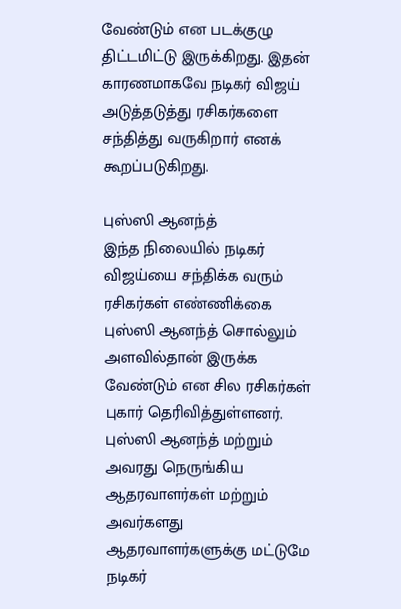வேண்டும் என படக்குழு திட்டமிட்டு இருக்கிறது. இதன் காரணமாகவே நடிகர் விஜய் அடுத்தடுத்து ரசிகர்களை சந்தித்து வருகிறார் எனக் கூறப்படுகிறது.

புஸ்ஸி ஆனந்த்
இந்த நிலையில் நடிகர் விஜய்யை சந்திக்க வரும் ரசிகர்கள் எண்ணிக்கை புஸ்ஸி ஆனந்த் சொல்லும் அளவில்தான் இருக்க வேண்டும் என சில ரசிகர்கள் புகார் தெரிவித்துள்ளனர். புஸ்ஸி ஆனந்த் மற்றும் அவரது நெருங்கிய ஆதரவாளர்கள் மற்றும் அவர்களது ஆதரவாளர்களுக்கு மட்டுமே நடிகர்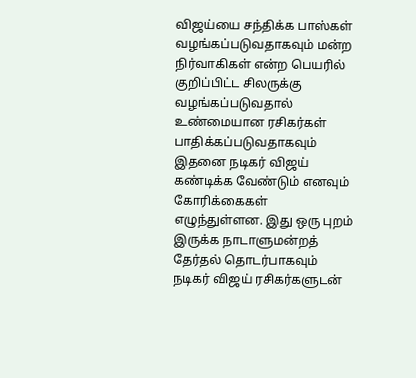விஜய்யை சந்திக்க பாஸ்கள் வழங்கப்படுவதாகவும் மன்ற நிர்வாகிகள் என்ற பெயரில் குறிப்பிட்ட சிலருக்கு வழங்கப்படுவதால் உண்மையான ரசிகர்கள் பாதிக்கப்படுவதாகவும் இதனை நடிகர் விஜய் கண்டிக்க வேண்டும் எனவும் கோரிக்கைகள் எழுந்துள்ளன. இது ஒரு புறம் இருக்க நாடாளுமன்றத் தேர்தல் தொடர்பாகவும் நடிகர் விஜய் ரசிகர்களுடன்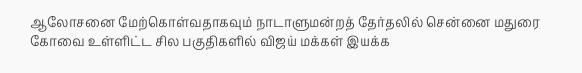ஆலோசனை மேற்கொள்வதாகவும் நாடாளுமன்றத் தேர்தலில் சென்னை மதுரை கோவை உள்ளிட்ட சில பகுதிகளில் விஜய் மக்கள் இயக்க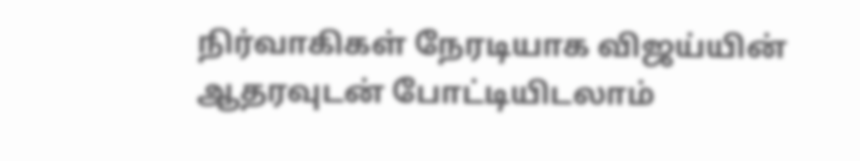நிர்வாகிகள் நேரடியாக விஜய்யின் ஆதரவுடன் போட்டியிடலாம்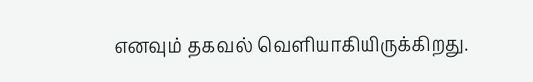எனவும் தகவல் வெளியாகியிருக்கிறது.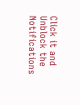Click it and Unblock the Notifications